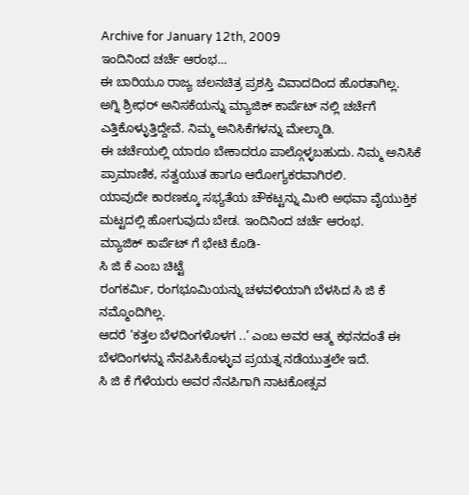Archive for January 12th, 2009
ಇಂದಿನಿಂದ ಚರ್ಚೆ ಆರಂಭ…
ಈ ಬಾರಿಯೂ ರಾಜ್ಯ ಚಲನಚಿತ್ರ ಪ್ರಶಸ್ತಿ ವಿವಾದದಿಂದ ಹೊರತಾಗಿಲ್ಲ.
ಅಗ್ನಿ ಶ್ರೀಧರ್ ಅನಿಸಕೆಯನ್ನು ಮ್ಯಾಜಿಕ್ ಕಾರ್ಪೆಟ್ ನಲ್ಲಿ ಚರ್ಚೆಗೆ ಎತ್ತಿಕೊಳ್ಳುತ್ತಿದ್ದೇವೆ. ನಿಮ್ಮ ಅನಿಸಿಕೆಗಳನ್ನು ಮೇಲ್ಮಾಡಿ.
ಈ ಚರ್ಚೆಯಲ್ಲಿ ಯಾರೂ ಬೇಕಾದರೂ ಪಾಲ್ಗೊಳ್ಳಬಹುದು. ನಿಮ್ಮ ಅನಿಸಿಕೆ ಪ್ರಾಮಾಣಿಕ, ಸತ್ವಯುತ ಹಾಗೂ ಆರೋಗ್ಯಕರವಾಗಿರಲಿ.
ಯಾವುದೇ ಕಾರಣಕ್ಕೂ ಸಭ್ಯತೆಯ ಚೌಕಟ್ಟನ್ನು ಮೀರಿ ಅಥವಾ ವೈಯುಕ್ತಿಕ ಮಟ್ಟದಲ್ಲಿ ಹೋಗುವುದು ಬೇಡ. ಇಂದಿನಿಂದ ಚರ್ಚೆ ಆರಂಭ.
ಮ್ಯಾಜಿಕ್ ಕಾರ್ಪೆಟ್ ಗೆ ಭೇಟಿ ಕೊಡಿ-
ಸಿ ಜಿ ಕೆ ಎಂಬ ಚಿಟ್ಟೆ
ರಂಗಕರ್ಮಿ, ರಂಗಭೂಮಿಯನ್ನು ಚಳವಳಿಯಾಗಿ ಬೆಳಸಿದ ಸಿ ಜಿ ಕೆ ನಮ್ಮೊಂದಿಗಿಲ್ಲ.
ಆದರೆ ‘ಕತ್ತಲ ಬೆಳದಿಂಗಳೊಳಗ ..’ ಎಂಬ ಅವರ ಆತ್ಮ ಕಥನದಂತೆ ಈ ಬೆಳದಿಂಗಳನ್ನು ನೆನಪಿಸಿಕೊಳ್ಳುವ ಪ್ರಯತ್ನ ನಡೆಯುತ್ತಲೇ ಇದೆ.
ಸಿ ಜಿ ಕೆ ಗೆಳೆಯರು ಅವರ ನೆನಪಿಗಾಗಿ ನಾಟಕೋತ್ಸವ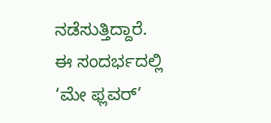ನಡೆಸುತ್ತಿದ್ದಾರೆ. ಈ ಸಂದರ್ಭದಲ್ಲಿ ‘ಮೇ ಫ್ಲವರ್’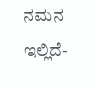ನಮನ ಇಲ್ಲಿದೆ-